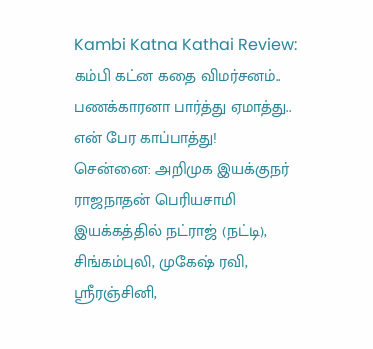Kambi Katna Kathai Review: கம்பி கட்ன கதை விமர்சனம்.. பணக்காரனா பார்த்து ஏமாத்து.. என் பேர காப்பாத்து!
சென்னை: அறிமுக இயக்குநர் ராஜநாதன் பெரியசாமி இயக்கத்தில் நட்ராஜ் (நட்டி), சிங்கம்புலி, முகேஷ் ரவி, ஸ்ரீரஞ்சினி,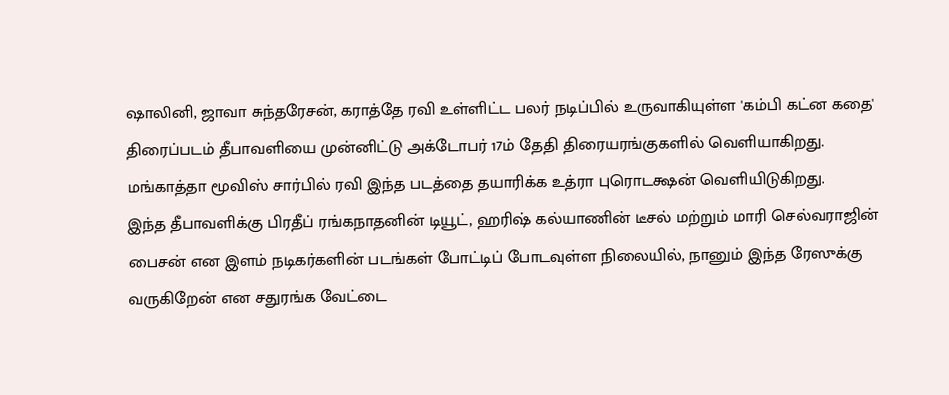ஷாலினி, ஜாவா சுந்தரேசன், கராத்தே ரவி உள்ளிட்ட பலர் நடிப்பில் உருவாகியுள்ள 'கம்பி கட்ன கதை' திரைப்படம் தீபாவளியை முன்னிட்டு அக்டோபர் 17ம் தேதி திரையரங்குகளில் வெளியாகிறது. மங்காத்தா மூவிஸ் சார்பில் ரவி இந்த படத்தை தயாரிக்க உத்ரா புரொடக்ஷன் வெளியிடுகிறது.
இந்த தீபாவளிக்கு பிரதீப் ரங்கநாதனின் டியூட், ஹரிஷ் கல்யாணின் டீசல் மற்றும் மாரி செல்வராஜின் பைசன் என இளம் நடிகர்களின் படங்கள் போட்டிப் போடவுள்ள நிலையில், நானும் இந்த ரேஸுக்கு வருகிறேன் என சதுரங்க வேட்டை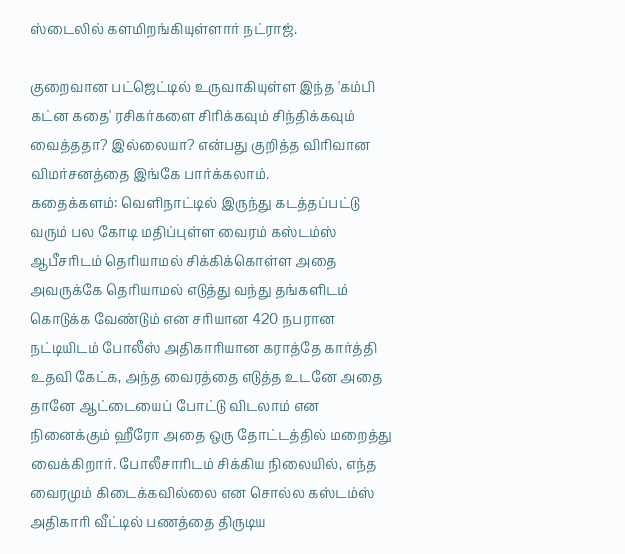ஸ்டைலில் களமிறங்கியுள்ளார் நட்ராஜ்.

குறைவான பட்ஜெட்டில் உருவாகியுள்ள இந்த 'கம்பி கட்ன கதை' ரசிகர்களை சிரிக்கவும் சிந்திக்கவும் வைத்ததா? இல்லையா? என்பது குறித்த விரிவான விமர்சனத்தை இங்கே பார்க்கலாம்.
கதைக்களம்: வெளிநாட்டில் இருந்து கடத்தப்பட்டு வரும் பல கோடி மதிப்புள்ள வைரம் கஸ்டம்ஸ் ஆபீசரிடம் தெரியாமல் சிக்கிக்கொள்ள அதை அவருக்கே தெரியாமல் எடுத்து வந்து தங்களிடம் கொடுக்க வேண்டும் என சரியான 420 நபரான நட்டியிடம் போலீஸ் அதிகாரியான கராத்தே கார்த்தி உதவி கேட்க, அந்த வைரத்தை எடுத்த உடனே அதை தானே ஆட்டையைப் போட்டு விடலாம் என நினைக்கும் ஹீரோ அதை ஒரு தோட்டத்தில் மறைத்து வைக்கிறார். போலீசாரிடம் சிக்கிய நிலையில், எந்த வைரமும் கிடைக்கவில்லை என சொல்ல கஸ்டம்ஸ் அதிகாரி வீட்டில் பணத்தை திருடிய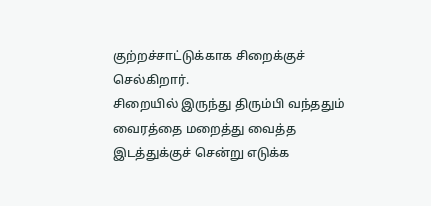குற்றச்சாட்டுக்காக சிறைக்குச் செல்கிறார்.
சிறையில் இருந்து திரும்பி வந்ததும் வைரத்தை மறைத்து வைத்த இடத்துக்குச் சென்று எடுக்க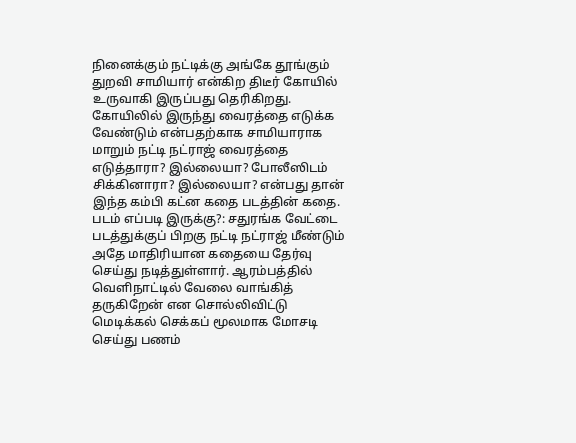நினைக்கும் நட்டிக்கு அங்கே தூங்கும் துறவி சாமியார் என்கிற திடீர் கோயில் உருவாகி இருப்பது தெரிகிறது. கோயிலில் இருந்து வைரத்தை எடுக்க வேண்டும் என்பதற்காக சாமியாராக மாறும் நட்டி நட்ராஜ் வைரத்தை எடுத்தாரா? இல்லையா? போலீஸிடம் சிக்கினாரா? இல்லையா? என்பது தான் இந்த கம்பி கட்ன கதை படத்தின் கதை.
படம் எப்படி இருக்கு?: சதுரங்க வேட்டை படத்துக்குப் பிறகு நட்டி நட்ராஜ் மீண்டும் அதே மாதிரியான கதையை தேர்வு செய்து நடித்துள்ளார். ஆரம்பத்தில் வெளிநாட்டில் வேலை வாங்கித் தருகிறேன் என சொல்லிவிட்டு மெடிக்கல் செக்கப் மூலமாக மோசடி செய்து பணம்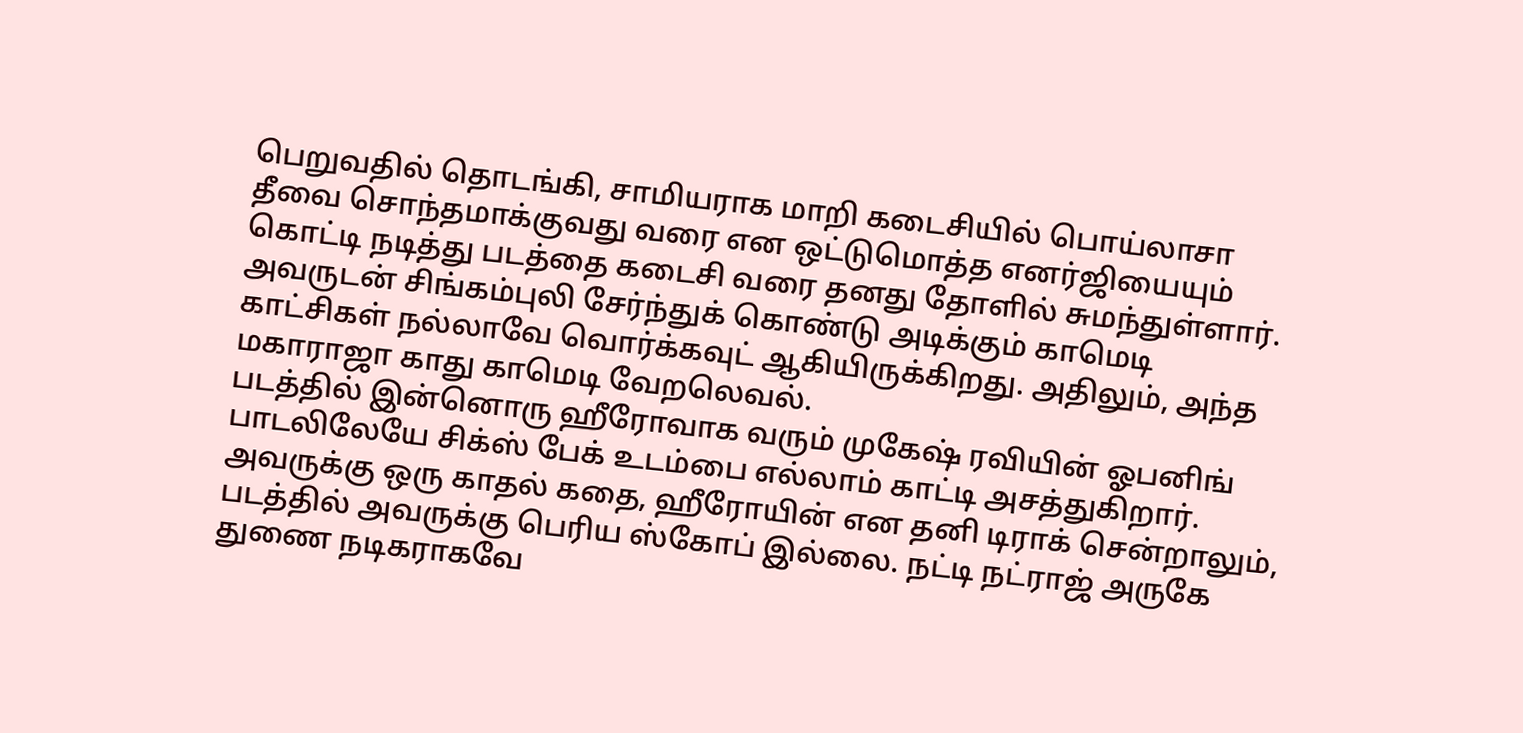பெறுவதில் தொடங்கி, சாமியராக மாறி கடைசியில் பொய்லாசா தீவை சொந்தமாக்குவது வரை என ஒட்டுமொத்த எனர்ஜியையும் கொட்டி நடித்து படத்தை கடைசி வரை தனது தோளில் சுமந்துள்ளார். அவருடன் சிங்கம்புலி சேர்ந்துக் கொண்டு அடிக்கும் காமெடி காட்சிகள் நல்லாவே வொர்க்கவுட் ஆகியிருக்கிறது. அதிலும், அந்த மகாராஜா காது காமெடி வேறலெவல்.
படத்தில் இன்னொரு ஹீரோவாக வரும் முகேஷ் ரவியின் ஓபனிங் பாடலிலேயே சிக்ஸ் பேக் உடம்பை எல்லாம் காட்டி அசத்துகிறார். அவருக்கு ஒரு காதல் கதை, ஹீரோயின் என தனி டிராக் சென்றாலும், படத்தில் அவருக்கு பெரிய ஸ்கோப் இல்லை. நட்டி நட்ராஜ் அருகே துணை நடிகராகவே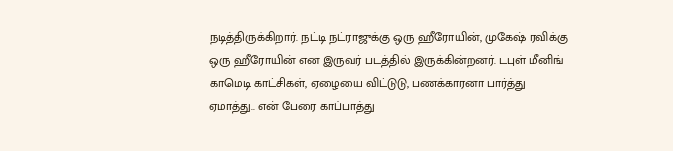நடித்திருக்கிறார். நட்டி நட்ராஜுக்கு ஒரு ஹீரோயின், முகேஷ் ரவிக்கு ஒரு ஹீரோயின் என இருவர் படத்தில் இருக்கின்றனர். டபுள் மீனிங் காமெடி காட்சிகள், ஏழையை விட்டுடு, பணக்காரனா பார்த்து ஏமாத்து.. என் பேரை காப்பாத்து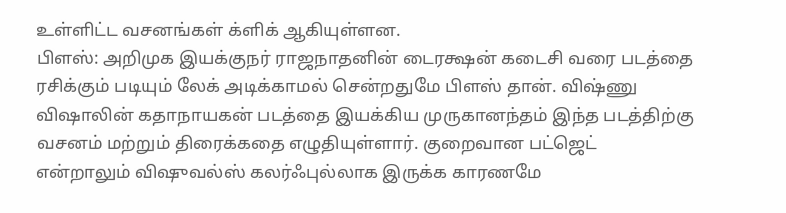உள்ளிட்ட வசனங்கள் க்ளிக் ஆகியுள்ளன.
பிளஸ்: அறிமுக இயக்குநர் ராஜநாதனின் டைரக்ஷன் கடைசி வரை படத்தை ரசிக்கும் படியும் லேக் அடிக்காமல் சென்றதுமே பிளஸ் தான். விஷ்ணு விஷாலின் கதாநாயகன் படத்தை இயக்கிய முருகானந்தம் இந்த படத்திற்கு வசனம் மற்றும் திரைக்கதை எழுதியுள்ளார். குறைவான பட்ஜெட் என்றாலும் விஷுவல்ஸ் கலர்ஃபுல்லாக இருக்க காரணமே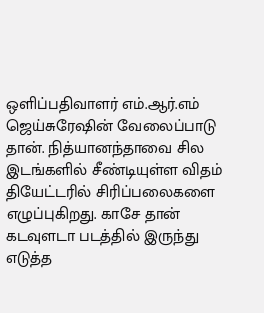ஒளிப்பதிவாளர் எம்.ஆர்.எம் ஜெய்சுரேஷின் வேலைப்பாடு தான். நித்யானந்தாவை சில இடங்களில் சீண்டியுள்ள விதம் தியேட்டரில் சிரிப்பலைகளை எழுப்புகிறது. காசே தான் கடவுளடா படத்தில் இருந்து எடுத்த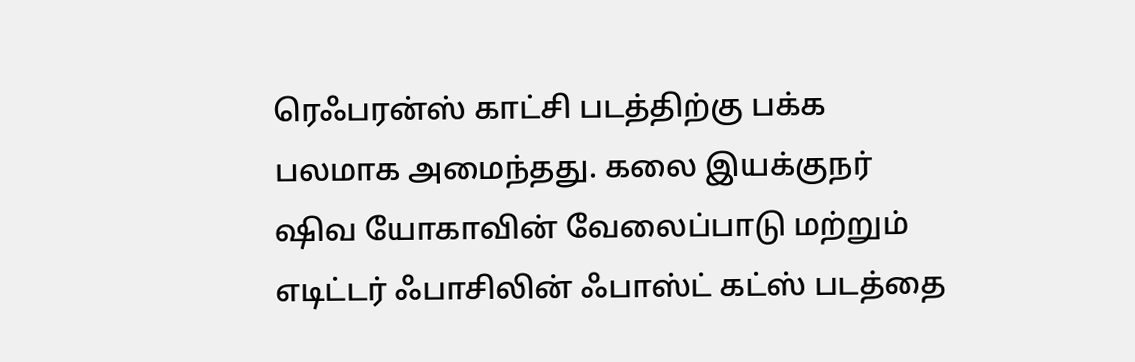ரெஃபரன்ஸ் காட்சி படத்திற்கு பக்க பலமாக அமைந்தது. கலை இயக்குநர் ஷிவ யோகாவின் வேலைப்பாடு மற்றும் எடிட்டர் ஃபாசிலின் ஃபாஸ்ட் கட்ஸ் படத்தை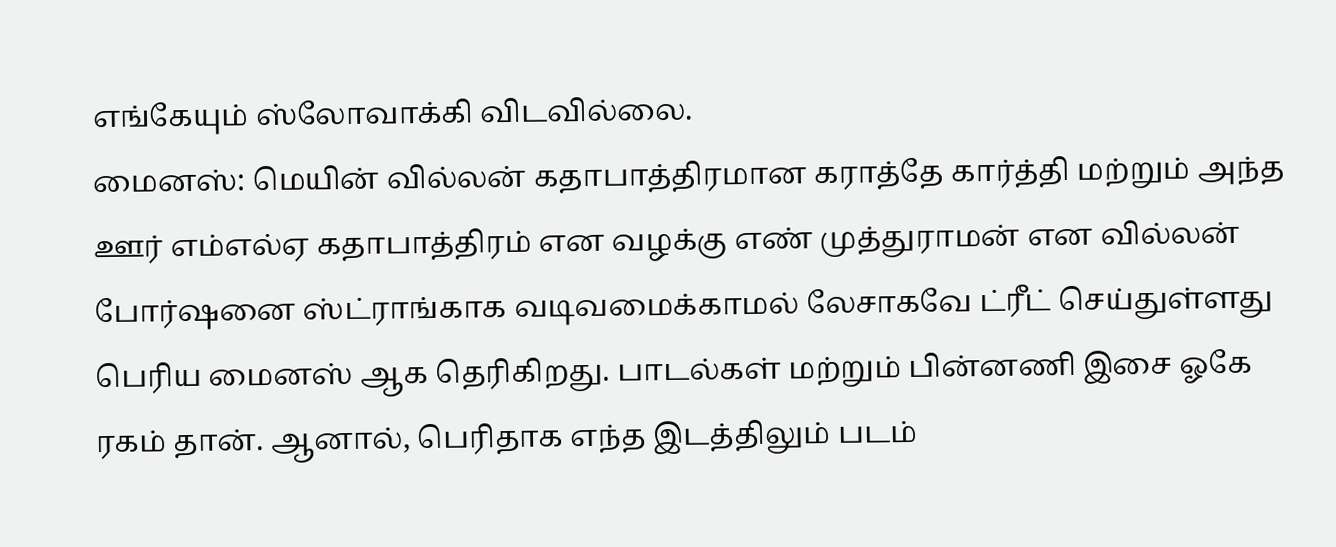எங்கேயும் ஸ்லோவாக்கி விடவில்லை.
மைனஸ்: மெயின் வில்லன் கதாபாத்திரமான கராத்தே கார்த்தி மற்றும் அந்த ஊர் எம்எல்ஏ கதாபாத்திரம் என வழக்கு எண் முத்துராமன் என வில்லன் போர்ஷனை ஸ்ட்ராங்காக வடிவமைக்காமல் லேசாகவே ட்ரீட் செய்துள்ளது பெரிய மைனஸ் ஆக தெரிகிறது. பாடல்கள் மற்றும் பின்னணி இசை ஓகே ரகம் தான். ஆனால், பெரிதாக எந்த இடத்திலும் படம்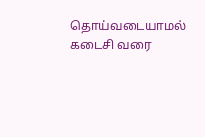தொய்வடையாமல் கடைசி வரை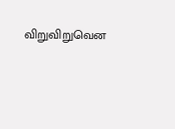விறுவிறுவென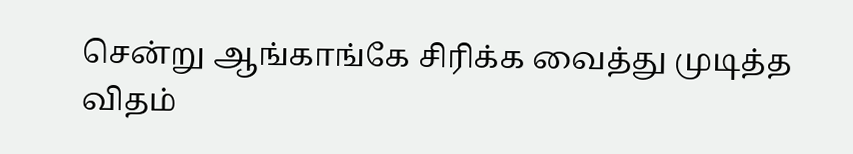சென்று ஆங்காங்கே சிரிக்க வைத்து முடித்த விதம்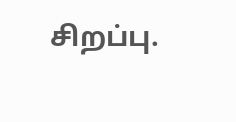சிறப்பு.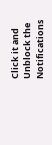Click it and Unblock the Notifications